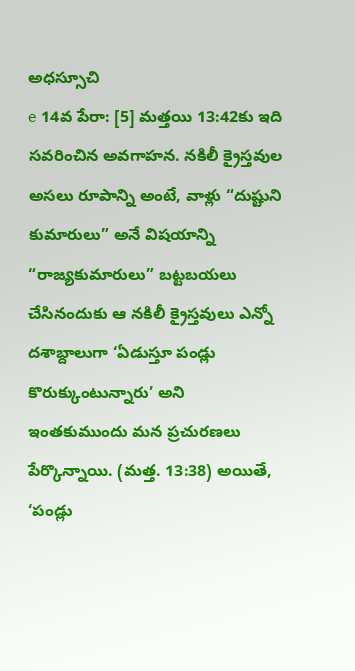అధస్సూచి
e 14వ పేరా: [5] మత్తయి 13:42కు ఇది సవరించిన అవగాహన. నకిలీ క్రైస్తవుల అసలు రూపాన్ని అంటే, వాళ్లు “దుష్టుని కుమారులు” అనే విషయాన్ని “రాజ్యకుమారులు” బట్టబయలు చేసినందుకు ఆ నకిలీ క్రైస్తవులు ఎన్నో దశాబ్దాలుగా ‘ఏడుస్తూ పండ్లు కొరుక్కుంటున్నారు’ అని ఇంతకుముందు మన ప్రచురణలు పేర్కొన్నాయి. (మత్త. 13:38) అయితే, ‘పండ్లు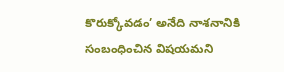కొరుక్కోవడం’ అనేది నాశనానికి సంబంధించిన విషయమని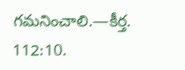గమనించాలి.—కీర్త. 112:10.